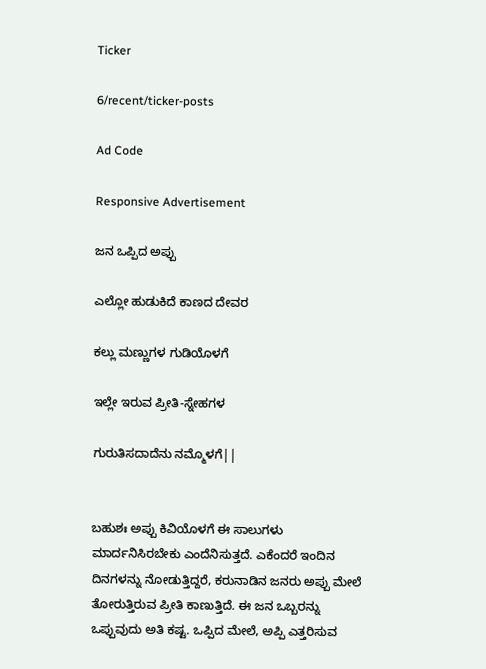Ticker

6/recent/ticker-posts

Ad Code

Responsive Advertisement

ಜನ ಒಪ್ಪಿದ ಅಪ್ಪು

ಎಲ್ಲೋ ಹುಡುಕಿದೆ ಕಾಣದ ದೇವರ

ಕಲ್ಲು ಮಣ್ಣುಗಳ ಗುಡಿಯೊಳಗೆ

ಇಲ್ಲೇ ಇರುವ ಪ್ರೀತಿ-ಸ್ನೇಹಗಳ

ಗುರುತಿಸದಾದೆನು ನಮ್ಮೊಳಗೆ||


ಬಹುಶಃ ಅಪ್ಪು ಕಿವಿಯೊಳಗೆ ಈ ಸಾಲುಗಳು ಮಾರ್ದನಿಸಿರಬೇಕು ಎಂದೆನಿಸುತ್ತದೆ. ಎಕೆಂದರೆ ಇಂದಿನ ದಿನಗಳನ್ನು ನೋಡುತ್ತಿದ್ದರೆ, ಕರುನಾಡಿನ ಜನರು ಅಪ್ಪು ಮೇಲೆ ತೋರುತ್ತಿರುವ ಪ್ರೀತಿ ಕಾಣುತ್ತಿದೆ. ಈ ಜನ ಒಬ್ಬರನ್ನು ಒಪ್ಪುವುದು ಅತಿ ಕಷ್ಟ. ಒಪ್ಪಿದ ಮೇಲೆ, ಅಪ್ಪಿ ಎತ್ತರಿಸುವ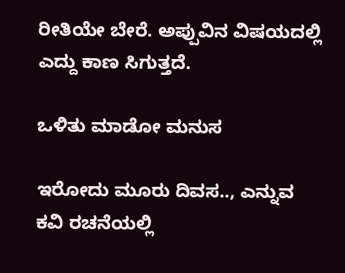ರೀತಿಯೇ ಬೇರೆ. ಅಪ್ಪುವಿನ ವಿಷಯದಲ್ಲಿ ಎದ್ದು ಕಾಣ ಸಿಗುತ್ತದೆ.

ಒಳಿತು ಮಾಡೋ ಮನುಸ

ಇರೋದು ಮೂರು ದಿವಸ.., ಎನ್ನುವ ಕವಿ ರಚನೆಯಲ್ಲಿ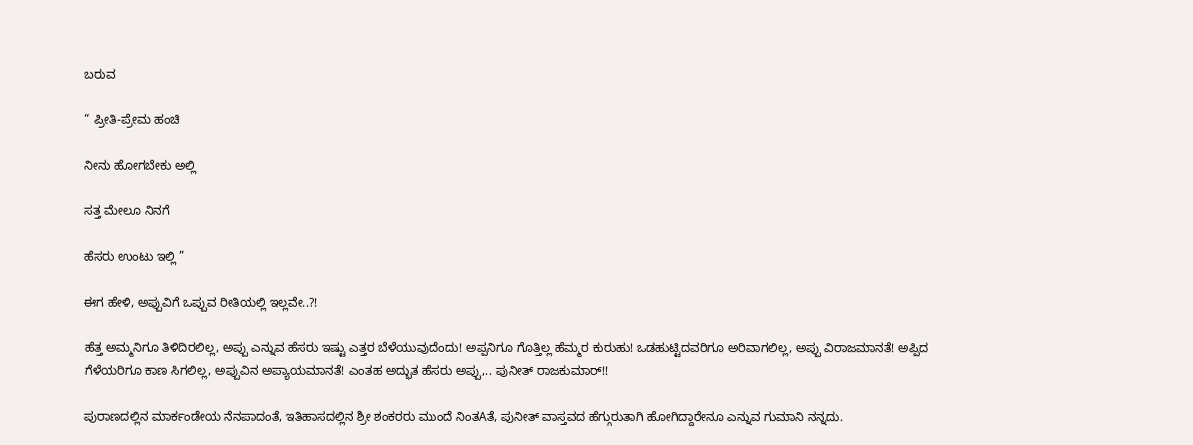ಬರುವ

“ ಪ್ರೀತಿ-ಪ್ರೇಮ ಹಂಚಿ

ನೀನು ಹೋಗಬೇಕು ಅಲ್ಲಿ

ಸತ್ತ ಮೇಲೂ ನಿನಗೆ

ಹೆಸರು ಉಂಟು ಇಲ್ಲಿ ”

ಈಗ ಹೇಳಿ, ಅಪ್ಪುವಿಗೆ ಒಪ್ಪುವ ರೀತಿಯಲ್ಲಿ ಇಲ್ಲವೇ..?!

ಹೆತ್ತ ಅಮ್ಮನಿಗೂ ತಿಳಿದಿರಲಿಲ್ಲ, ಅಪ್ಪು ಎನ್ನುವ ಹೆಸರು ಇಷ್ಟು ಎತ್ತರ ಬೆಳೆಯುವುದೆಂದು! ಅಪ್ಪನಿಗೂ ಗೊತ್ತಿಲ್ಲ ಹೆಮ್ಮರ ಕುರುಹು! ಒಡಹುಟ್ಟಿದವರಿಗೂ ಅರಿವಾಗಲಿಲ್ಲ, ಅಪ್ಪು ವಿರಾಜಮಾನತೆ! ಅಪ್ಪಿದ ಗೆಳೆಯರಿಗೂ ಕಾಣ ಸಿಗಲಿಲ್ಲ, ಅಪ್ಪುವಿನ ಅಪ್ಯಾಯಮಾನತೆ! ಎಂತಹ ಅದ್ಭುತ ಹೆಸರು ಅಪ್ಪು,.. ಪುನೀತ್ ರಾಜಕುಮಾರ್!!

ಪುರಾಣದಲ್ಲಿನ ಮಾರ್ಕಂಡೇಯ ನೆನಪಾದಂತೆ, ಇತಿಹಾಸದಲ್ಲಿನ ಶ್ರೀ ಶಂಕರರು ಮುಂದೆ ನಿಂತAತೆ, ಪುನೀತ್ ವಾಸ್ತವದ ಹೆಗ್ಗುರುತಾಗಿ ಹೋಗಿದ್ದಾರೇನೂ ಎನ್ನುವ ಗುಮಾನಿ ನನ್ನದು.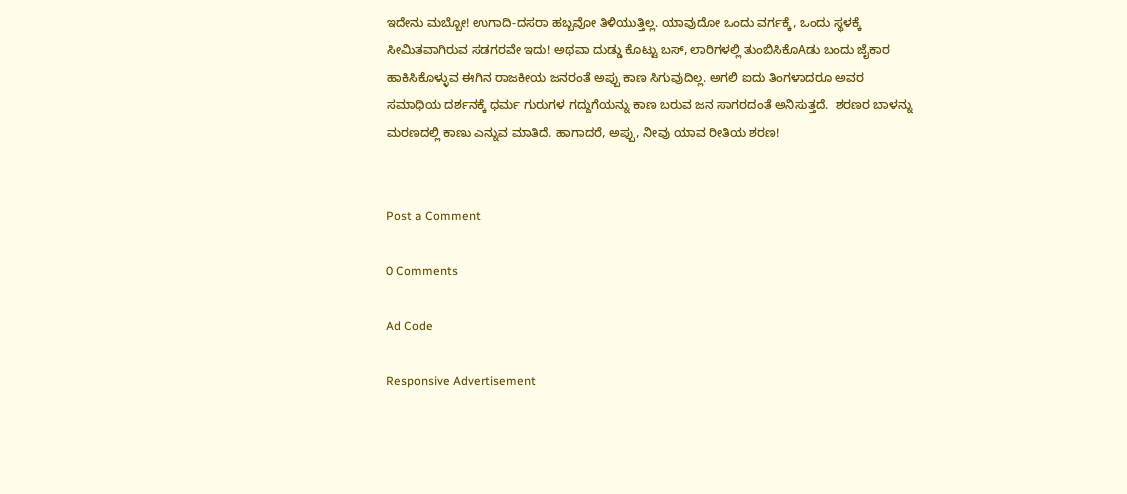ಇದೇನು ಮಬ್ಬೋ! ಉಗಾದಿ-ದಸರಾ ಹಬ್ಬವೋ ತಿಳಿಯುತ್ತಿಲ್ಲ. ಯಾವುದೋ ಒಂದು ವರ್ಗಕ್ಕೆ, ಒಂದು ಸ್ಥಳಕ್ಕೆ ಸೀಮಿತವಾಗಿರುವ ಸಡಗರವೇ ಇದು! ಅಥವಾ ದುಡ್ಡು ಕೊಟ್ಟು ಬಸ್, ಲಾರಿಗಳಲ್ಲಿ ತುಂಬಿಸಿಕೊAಡು ಬಂದು ಜೈಕಾರ ಹಾಕಿಸಿಕೊಳ್ಳುವ ಈಗಿನ ರಾಜಕೀಯ ಜನರಂತೆ ಅಪ್ಪು ಕಾಣ ಸಿಗುವುದಿಲ್ಲ. ಅಗಲಿ ಐದು ತಿಂಗಳಾದರೂ ಅವರ ಸಮಾಧಿಯ ದರ್ಶನಕ್ಕೆ ಧರ್ಮ ಗುರುಗಳ ಗದ್ದುಗೆಯನ್ನು ಕಾಣ ಬರುವ ಜನ ಸಾಗರದಂತೆ ಅನಿಸುತ್ತದೆ.  ಶರಣರ ಬಾಳನ್ನು ಮರಣದಲ್ಲಿ ಕಾಣು ಎನ್ನುವ ಮಾತಿದೆ. ಹಾಗಾದರೆ, ಅಪ್ಪು, ನೀವು ಯಾವ ರೀತಿಯ ಶರಣ!


Post a Comment

0 Comments

Ad Code

Responsive Advertisement